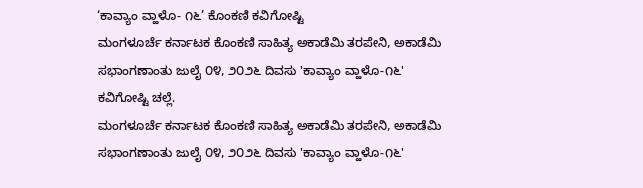‘ಕಾವ್ಯಾಂ ವ್ಹಾಳೊ- ೧೬’ ಕೊಂಕಣಿ ಕವಿಗೋಷ್ಟಿ
ಮಂಗಳೂರ್ಚೆ ಕರ್ನಾಟಕ ಕೊಂಕಣಿ ಸಾಹಿತ್ಯ ಅಕಾಡೆಮಿ ತರಪೇನಿ, ಅಕಾಡೆಮಿ ಸಭಾಂಗಣಾಂತು ಜುಲೈ ೦೪, ೨೦೨೬ ದಿವಸು 'ಕಾವ್ಯಾಂ ವ್ಹಾಳೊ-೧೬' ಕವಿಗೋಷ್ಟಿ ಚಲ್ಲೆ.
ಮಂಗಳೂರ್ಚೆ ಕರ್ನಾಟಕ ಕೊಂಕಣಿ ಸಾಹಿತ್ಯ ಅಕಾಡೆಮಿ ತರಪೇನಿ, ಅಕಾಡೆಮಿ ಸಭಾಂಗಣಾಂತು ಜುಲೈ ೦೪, ೨೦೨೬ ದಿವಸು 'ಕಾವ್ಯಾಂ ವ್ಹಾಳೊ-೧೬'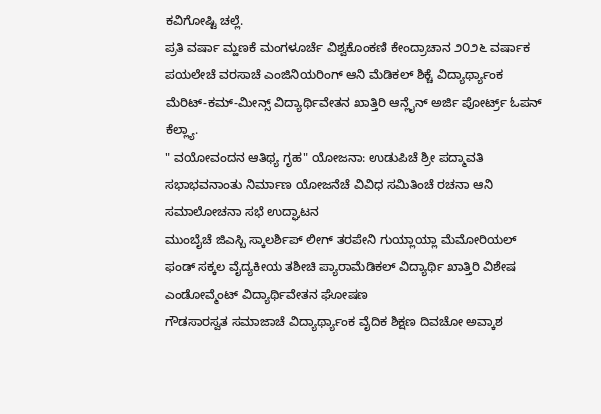ಕವಿಗೋಷ್ಟಿ ಚಲ್ಲೆ.
ಪ್ರತಿ ವರ್ಷಾ ಮ್ಹಣಕೆ ಮಂಗಳೂರ್ಚೆ ವಿಶ್ವಕೊಂಕಣಿ ಕೇಂದ್ರಾಚಾನ ೨೦೨೬ ವರ್ಷಾಕ ಪಯಲೇಚೆ ವರಸಾಚೆ ಎಂಜಿನಿಯರಿಂಗ್ ಆನಿ ಮೆಡಿಕಲ್ ಶಿಕ್ಚೆ ವಿದ್ಯಾರ್ಥ್ಯಾಂಕ ಮೆರಿಟ್-ಕಮ್-ಮೀನ್ಸ್ ವಿದ್ಯಾರ್ಥಿವೇತನ ಖಾತ್ತಿರಿ ಆನ್ಲೈನ್ ಅರ್ಜಿ ಪೋರ್ಟ್ರ್ ಓಪನ್ ಕೆಲ್ಲ್ಯಾ.
" ವಯೋವಂದನ ಆತಿಥ್ಯ ಗೃಹ" ಯೋಜನಾ: ಉಡುಪಿಚೆ ಶ್ರೀ ಪದ್ಮಾವತಿ ಸಭಾಭವನಾಂತು ನಿರ್ಮಾಣ ಯೋಜನೆಚೆ ವಿವಿಧ ಸಮಿತಿಂಚೆ ರಚನಾ ಆನಿ ಸಮಾಲೋಚನಾ ಸಭೆ ಉದ್ಘಾಟನ
ಮುಂಬೈಚೆ ಜಿಎಸ್ಬಿ ಸ್ಕಾಲರ್ಶಿಪ್ ಲೀಗ್ ತರಪೇನಿ ಗುಯ್ಲಾಯ್ಲಾ ಮೆಮೋರಿಯಲ್ ಫಂಡ್ ಸಕ್ಕಲ ವೈದ್ಯಕೀಯ ತಶೀಚಿ ಪ್ಯಾರಾಮೆಡಿಕಲ್ ವಿದ್ಯಾರ್ಥಿ ಖಾತ್ತಿರಿ ವಿಶೇಷ ಎಂಡೋವ್ಮೆಂಟ್ ವಿದ್ಯಾರ್ಥಿವೇತನ ಘೋಷಣ
ಗೌಡಸಾರಸ್ವತ ಸಮಾಜಾಚೆ ವಿದ್ಯಾರ್ಥ್ಯಾಂಕ ವೈದಿಕ ಶಿಕ್ಷಣ ದಿವಚೋ ಅವ್ಕಾಶ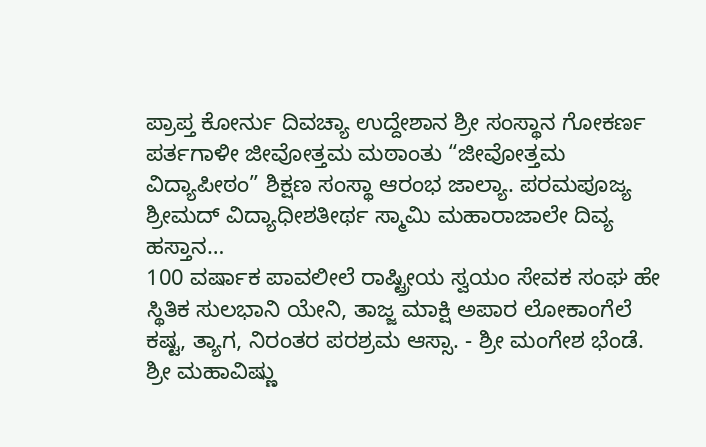ಪ್ರಾಪ್ತ ಕೋರ್ನು ದಿವಚ್ಯಾ ಉದ್ದೇಶಾನ ಶ್ರೀ ಸಂಸ್ಥಾನ ಗೋಕರ್ಣ ಪರ್ತಗಾಳೀ ಜೀವೋತ್ತಮ ಮಠಾಂತು “ಜೀವೋತ್ತಮ ವಿದ್ಯಾಪೀಠಂ” ಶಿಕ್ಷಣ ಸಂಸ್ಥಾ ಆರಂಭ ಜಾಲ್ಯಾ. ಪರಮಪೂಜ್ಯ ಶ್ರೀಮದ್ ವಿದ್ಯಾಧೀಶತೀರ್ಥ ಸ್ಮಾಮಿ ಮಹಾರಾಜಾಲೇ ದಿವ್ಯ ಹಸ್ತಾನ…
100 ವರ್ಷಾಕ ಪಾವಲೀಲೆ ರಾಷ್ಟ್ರೀಯ ಸ್ವಯಂ ಸೇವಕ ಸಂಘ ಹೇ ಸ್ಥಿತಿಕ ಸುಲಭಾನಿ ಯೇನಿ, ತಾಜ್ಜ ಮಾಕ್ಷಿ ಅಪಾರ ಲೋಕಾಂಗೆಲೆ ಕಷ್ಟ, ತ್ಯಾಗ, ನಿರಂತರ ಪರಶ್ರಮ ಆಸ್ಸಾ. - ಶ್ರೀ ಮಂಗೇಶ ಭೆಂಡೆ.
ಶ್ರೀ ಮಹಾವಿಷ್ಣು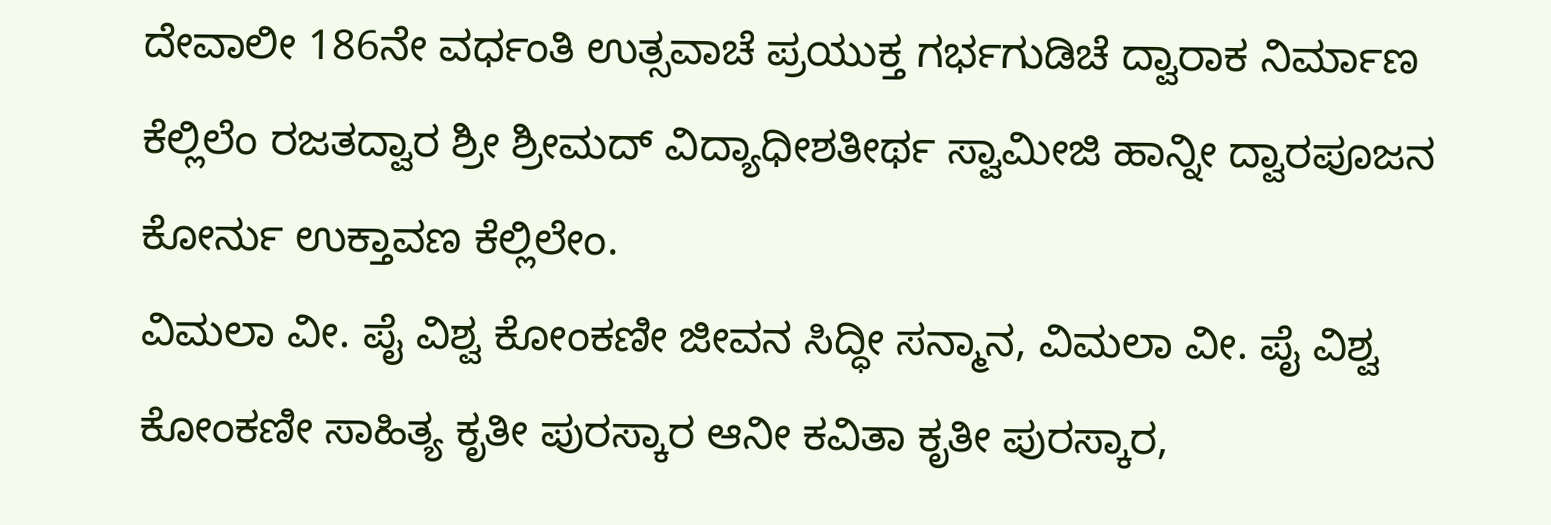ದೇವಾಲೀ 186ನೇ ವರ್ಧಂತಿ ಉತ್ಸವಾಚೆ ಪ್ರಯುಕ್ತ ಗರ್ಭಗುಡಿಚೆ ದ್ವಾರಾಕ ನಿರ್ಮಾಣ ಕೆಲ್ಲಿಲೆಂ ರಜತದ್ವಾರ ಶ್ರೀ ಶ್ರೀಮದ್ ವಿದ್ಯಾಧೀಶತೀರ್ಥ ಸ್ವಾಮೀಜಿ ಹಾನ್ನೀ ದ್ವಾರಪೂಜನ ಕೋರ್ನು ಉಕ್ತಾವಣ ಕೆಲ್ಲಿಲೇಂ.
ವಿಮಲಾ ವೀ. ಪೈ ವಿಶ್ವ ಕೋಂಕಣೀ ಜೀವನ ಸಿದ್ಧೀ ಸನ್ಮಾನ, ವಿಮಲಾ ವೀ. ಪೈ ವಿಶ್ವ ಕೋಂಕಣೀ ಸಾಹಿತ್ಯ ಕೃತೀ ಪುರಸ್ಕಾರ ಆನೀ ಕವಿತಾ ಕೃತೀ ಪುರಸ್ಕಾರ,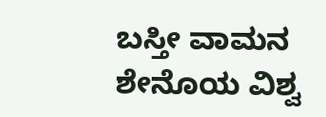ಬಸ್ತೀ ವಾಮನ ಶೇನೊಯ ವಿಶ್ವ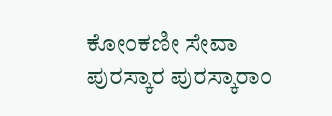ಕೋಂಕಣೀ ಸೇವಾ ಪುರಸ್ಕಾರ ಪುರಸ್ಕಾರಾಂ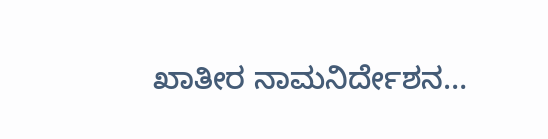ಖಾತೀರ ನಾಮನಿರ್ದೇಶನ…